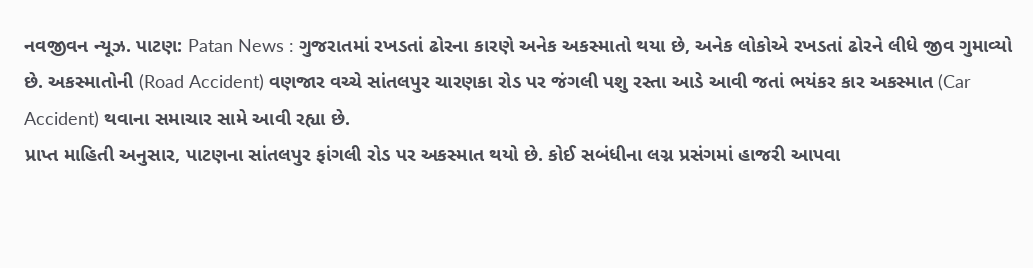નવજીવન ન્યૂઝ. પાટણ: Patan News : ગુજરાતમાં રખડતાં ઢોરના કારણે અનેક અકસ્માતો થયા છે, અનેક લોકોએ રખડતાં ઢોરને લીધે જીવ ગુમાવ્યો છે. અકસ્માતોની (Road Accident) વણજાર વચ્ચે સાંતલપુર ચારણકા રોડ પર જંગલી પશુ રસ્તા આડે આવી જતાં ભયંકર કાર અકસ્માત (Car Accident) થવાના સમાચાર સામે આવી રહ્યા છે.
પ્રાપ્ત માહિતી અનુસાર, પાટણના સાંતલપુર ફાંગલી રોડ પર અકસ્માત થયો છે. કોઈ સબંધીના લગ્ન પ્રસંગમાં હાજરી આપવા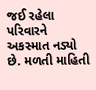જઈ રહેલા પરિવારને અકસ્માત નડ્યો છે. મળતી માહિતી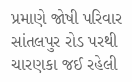પ્રમાણે જોષી પરિવાર સાંતલપુર રોડ પરથી ચારણકા જઈ રહેલી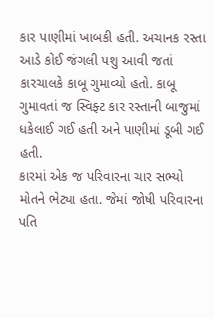કાર પાણીમાં ખાબકી હતી. અચાનક રસ્તા આડે કોઈ જંગલી પશુ આવી જતાં કારચાલકે કાબૂ ગુમાવ્યો હતો. કાબૂ ગુમાવતાં જ સ્વિફ્ટ કાર રસ્તાની બાજુમાં ધકેલાઈ ગઈ હતી અને પાણીમાં ડૂબી ગઈ હતી.
કારમાં એક જ પરિવારના ચાર સભ્યો મોતને ભેટ્યા હતા. જેમાં જોષી પરિવારના પતિ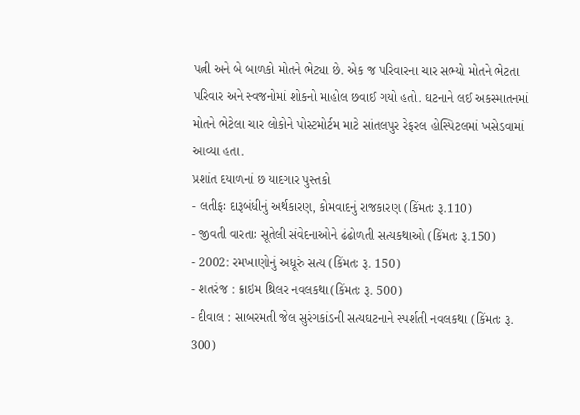પત્ની અને બે બાળકો મોતને ભેટ્યા છે. એક જ પરિવારના ચાર સભ્યો મોતને ભેટતા પરિવાર અને સ્વજનોમાં શોકનો માહોલ છવાઈ ગયો હતો. ઘટનાને લઈ અકસ્માતનમાં મોતને ભેટેલા ચાર લોકોને પોસ્ટમોર્ટમ માટે સાંતલપુર રેફરલ હોસ્પિટલમાં ખસેડવામાં આવ્યા હતા.
પ્રશાંત દયાળનાં છ યાદગાર પુસ્તકો
- લતીફઃ દારૂબંધીનું અર્થકારણ, કોમવાદનું રાજકારણ (કિંમતઃ રૂ.110)
- જીવતી વારતાઃ સૂતેલી સંવેદનાઓને ઢંઢોળતી સત્યકથાઓ (કિંમતઃ રૂ.150)
- 2002: રમખાણોનું અધૂરું સત્ય (કિંમતઃ રૂ. 150)
- શતરંજ : ક્રાઇમ થ્રિલર નવલકથા(કિંમતઃ રૂ. 500)
- દીવાલ : સાબરમતી જેલ સુરંગકાંડની સત્યઘટનાને સ્પર્શતી નવલકથા (કિંમતઃ રૂ. 300)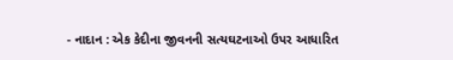- નાદાન : એક કેદીના જીવનની સત્યઘટનાઓ ઉપર આધારિત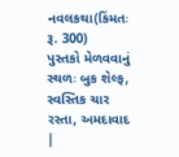નવલકથા(કિંમતઃ રૂ. 300)
પુસ્તકો મેળવવાનું સ્થળઃ બુક શેલ્ફ, સ્વસ્તિક ચાર રસ્તા, અમદાવાદ |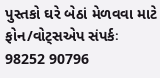પુસ્તકો ઘરે બેઠાં મેળવવા માટે ફોન/વોટ્સએપ સંપર્કઃ 98252 90796